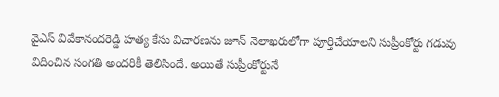వైఎస్ వివేకానందరెడ్డి హత్య కేసు విచారణను జూన్ నెలాఖరులోగా పూర్తిచేయాలని సుప్రీంకోర్టు గడువు విదించిన సంగతి అందరికీ తెలిసిందే. అయితే సుప్రీంకోర్టునే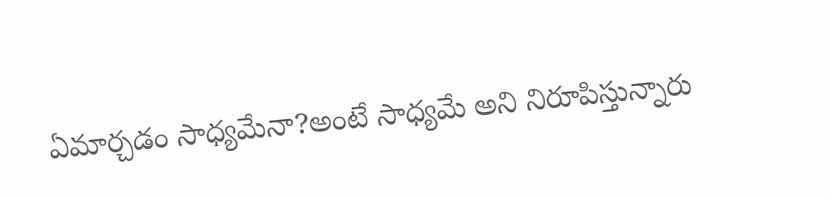ఏమార్చడం సాధ్యమేనా?అంటే సాధ్యమే అని నిరూపిస్తున్నారు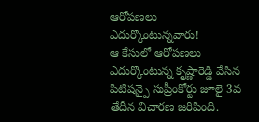ఆరోపణలు ఎదుర్కొంటున్నవారు!
ఆ కేసులో ఆరోపణలు ఎదుర్కొంటున్న కృష్ణారెడ్డి వేసిన పిటిషన్పై సుప్రీంకోర్టు జూలై 3వ తేదీన విచారణ జరిపింది.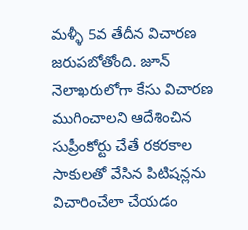మళ్ళీ 5వ తేదీన విచారణ జరుపబోతోంది. జూన్ నెలాఖరులోగా కేసు విచారణ ముగించాలని ఆదేశించిన సుప్రీంకోర్టు చేతే రకరకాల సాకులతో వేసిన పిటిషన్లను విచారించేలా చేయడం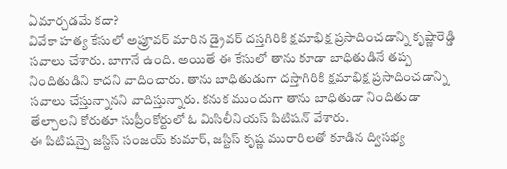ఏమార్చడమే కదా?
వివేకా హత్య కేసులో అప్రూవర్ మారిన డ్రైవర్ దస్తగిరికి క్షమాభిక్ష ప్రసాదించడాన్ని కృష్ణారెడ్డి సవాలు చేశారు. బాగానే ఉంది. అయితే ఈ కేసులో తాను కూడా బాధితుడినే తప్ప నిందితుడిని కాదని వాదించారు. తాను బాధితుడుగా దస్తాగిరికి క్షమాభిక్ష ప్రసాదించడాన్ని సవాలు చేస్తున్నానని వాదిస్తున్నారు. కనుక ముందుగా తాను బాధితుడా నిందితుడా తేల్చాలని కోరుతూ సుప్రీంకోర్టులో ఓ మిసిలీనియస్ పిటిషన్ వేశారు.
ఈ పిటిషన్పై జస్టిస్ సంజయ్ కుమార్, జస్టిస్ కృష్ణ మురారిలతో కూడిన ద్విసభ్య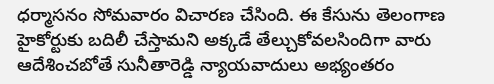ధర్మాసనం సోమవారం విచారణ చేసింది. ఈ కేసును తెలంగాణ హైకోర్టుకు బదిలీ చేస్తామని అక్కడే తేల్చుకోవలసిందిగా వారు ఆదేశించబోతే సునీతారెడ్డి న్యాయవాదులు అభ్యంతరం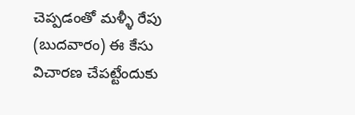చెప్పడంతో మళ్ళీ రేపు (బుదవారం) ఈ కేసు విచారణ చేపట్టేందుకు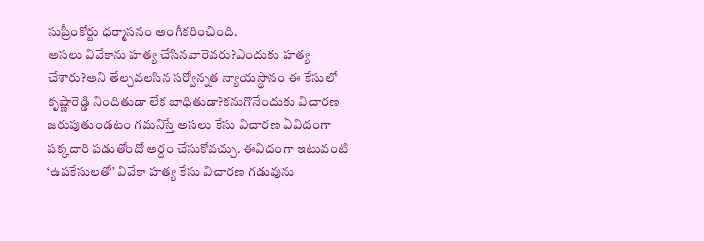సుప్రీంకోర్టు ధర్మాసనం అంగీకరించింది.
అసలు వివేకాను హత్య చేసినవారెవరు?ఎందుకు హత్య చేశారు?అని తేల్చవలసిన సర్వోన్నత న్యాయస్థానం ఈ కేసులో కృష్ణారెడ్డి నిందితుడా లేక బాధితుడా?కనుగొనేందుకు విచారణ జరుపుతుండటం గమనిస్తే అసలు కేసు విచారణ ఏవిదంగా పక్కదారి పడుతోందో అర్దం చేసుకోవచ్చు. ఈవిదంగా ఇటువంటి ‘ఉపకేసులతో’ వివేకా హత్య కేసు విచారణ గడువును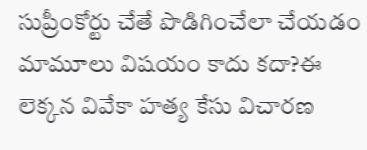సుప్రీంకోర్టు చేతే పొడిగించేలా చేయడం మామూలు విషయం కాదు కదా?ఈ లెక్కన వివేకా హత్య కేసు విచారణ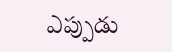ఎప్పుడు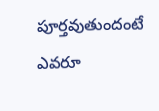పూర్తవుతుందంటే ఎవరూ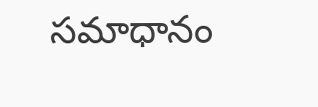సమాధానం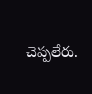చెప్పలేరు.